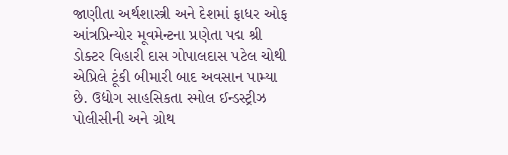જાણીતા અર્થશાસ્ત્રી અને દેશમાં ફાધર ઓફ આંત્રપ્રિન્યોર મૂવમેન્ટના પ્રણેતા પદ્મ શ્રી ડોક્ટર વિહારી દાસ ગોપાલદાસ પટેલ ચોથી એપ્રિલે ટૂંકી બીમારી બાદ અવસાન પામ્યા છે. ઉદ્યોગ સાહસિકતા સ્મોલ ઈન્ડસ્ટ્રીઝ પોલીસીની અને ગ્રોથ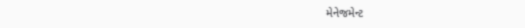મેનેજમેન્ટ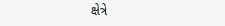ક્ષેત્રે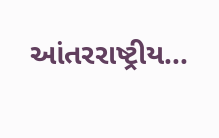આંતરરાષ્ટ્રીય...